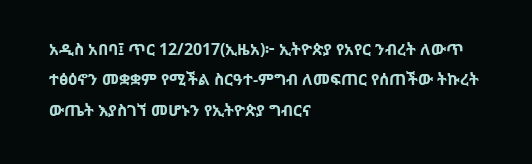አዲስ አበባ፤ ጥር 12/2017(ኢዜአ)፦ ኢትዮጵያ የአየር ንብረት ለውጥ ተፅዕኖን መቋቋም የሚችል ስርዓተ-ምግብ ለመፍጠር የሰጠችው ትኩረት ውጤት እያስገኘ መሆኑን የኢትዮጵያ ግብርና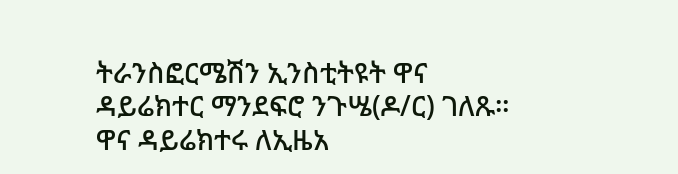ትራንስፎርሜሽን ኢንስቲትዩት ዋና ዳይሬክተር ማንደፍሮ ንጉሤ(ዶ/ር) ገለጹ።
ዋና ዳይሬክተሩ ለኢዜአ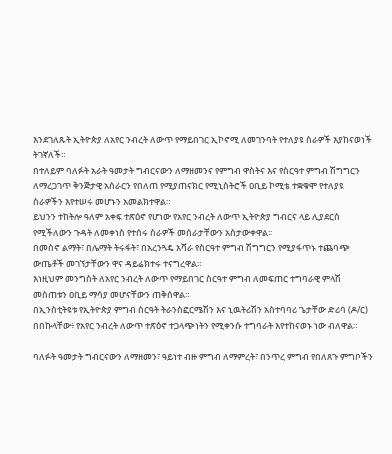እንደገለጹት ኢትዮጵያ ለአየር ንብረት ለውጥ የማይበገር ኢኮኖሚ ለመገንባት የተለያዩ ስራዎች እያከናወነች ትገኛለች።
በተለይም ባለፉት አራት ዓመታት ግብርናውን ለማዘመንና የምግብ ዋስትና እና የስርዓተ ምግብ ሽግግርን ለማረጋገጥ ቅንጅታዊ አሰራርን የበለጠ የሚያጠናክር የሚኒስትሮች ዐቢይ ኮሚቴ ተቋቁሞ የተለያዩ ስራዎችን እየተሠሩ መሆኑን አመልክተዋል።
ይህንን ተከትሎ ዓለም አቀፍ ተጽዕኖ የሆነው የአየር ንብረት ለውጥ ኢትዮጵያ ግብርና ላይ ሊያደርስ የሚችለውን ጉዳት ለመቀነስ የተሰሩ ስራዎች መሰራታቸውን አስታውቀዋል፡፡
በመስኖ ልማት፣ በሌማት ትሩፋት፣ በአረንጓዴ አሻራ የስርዓተ ምግብ ሽግግርን የሚያፋጥኑ ተጨባጭ ውጤቶች መገኘታቸውን ዋና ዳይሬክተሩ ተናግረዋል።
እነዚህም መንግስት ለአየር ንብረት ለውጥ የማይበገር ስርዓተ ምግብ ለመፍጠር ተግባራዊ ምላሽ መስጠቱን ዐቢይ ማሳያ መሆናቸውን ጠቅሰዋል።
በኢንስቲትዩቱ የኢትዮጵያ ምግብ ስርዓት ትራንስፎርሜሽን እና ኒዉትሪሽን አስተባባሪ ጌታቸው ድሪባ (ዶ/ር) በበኩላቸው፥ የአየር ንብረት ለውጥ ተጽዕኖ ተጋላጭነትን የሚቀንሱ ተግባራት እየተከናወኑ ነው ብለዋል።

ባለፉት ዓመታት ግብርናውን ለማዘመን፣ ዓይነተ ብዙ ምግብ ለማምረት፣ በንጥረ ምግብ የበለጸጉ ምግቦችን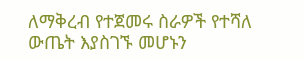ለማቅረብ የተጀመሩ ስራዎች የተሻለ ውጤት እያስገኙ መሆኑን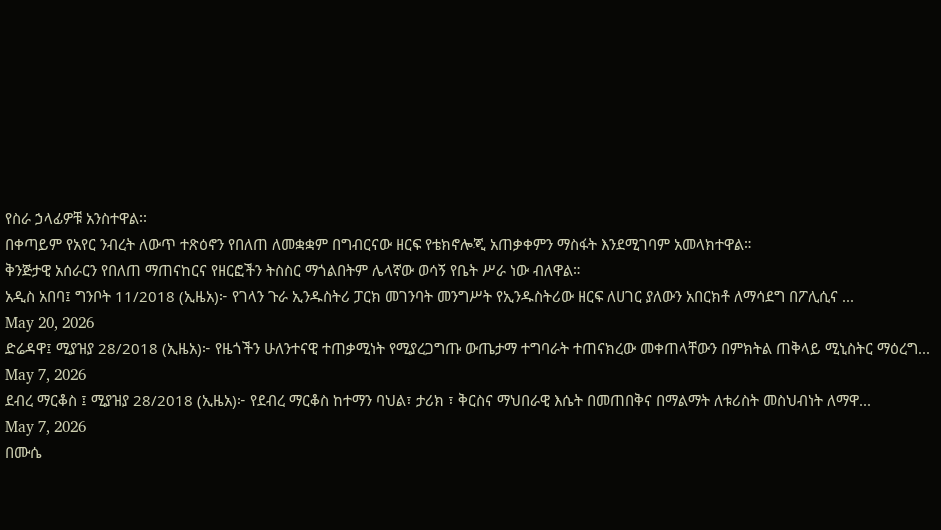የስራ ኃላፊዎቹ አንስተዋል፡፡
በቀጣይም የአየር ንብረት ለውጥ ተጽዕኖን የበለጠ ለመቋቋም በግብርናው ዘርፍ የቴክኖሎጂ አጠቃቀምን ማስፋት እንደሚገባም አመላክተዋል።
ቅንጅታዊ አሰራርን የበለጠ ማጠናከርና የዘርፎችን ትስስር ማጎልበትም ሌላኛው ወሳኝ የቤት ሥራ ነው ብለዋል።
አዲስ አበባ፤ ግንቦት 11/2018 (ኢዜአ)፦ የገላን ጉራ ኢንዱስትሪ ፓርክ መገንባት መንግሥት የኢንዱስትሪው ዘርፍ ለሀገር ያለውን አበርክቶ ለማሳደግ በፖሊሲና ...
May 20, 2026
ድሬዳዋ፤ ሚያዝያ 28/2018 (ኢዜአ)፦ የዜጎችን ሁለንተናዊ ተጠቃሚነት የሚያረጋግጡ ውጤታማ ተግባራት ተጠናክረው መቀጠላቸውን በምክትል ጠቅላይ ሚኒስትር ማዕረግ...
May 7, 2026
ደብረ ማርቆስ ፤ ሚያዝያ 28/2018 (ኢዜአ)፦ የደብረ ማርቆስ ከተማን ባህል፣ ታሪክ ፣ ቅርስና ማህበራዊ እሴት በመጠበቅና በማልማት ለቱሪስት መስህብነት ለማዋ...
May 7, 2026
በሙሴ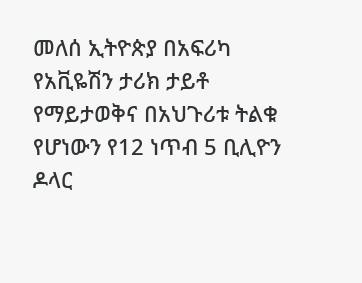መለሰ ኢትዮጵያ በአፍሪካ የአቪዬሽን ታሪክ ታይቶ የማይታወቅና በአህጉሪቱ ትልቁ የሆነውን የ12 ነጥብ 5 ቢሊዮን ዶላር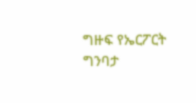ግዙፍ የኤርፖርት ግንባታ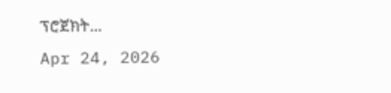ፕሮጀክት...
Apr 24, 2026